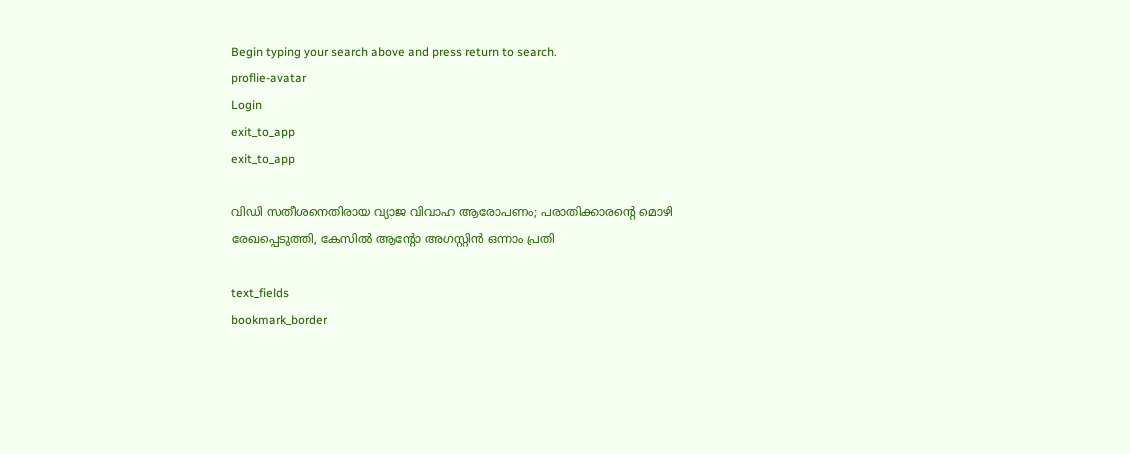Begin typing your search above and press return to search.
proflie-avatar
Login
exit_to_app
exit_to_app

വിഡി സതീശനെതിരായ വ്യാജ വിവാഹ ആരോപണം; പരാതിക്കാരന്‍റെ മൊഴി രേഖപ്പെടുത്തി, കേസിൽ ആന്‍റോ അഗസ്റ്റിൻ ഒന്നാം പ്രതി

text_fields
bookmark_border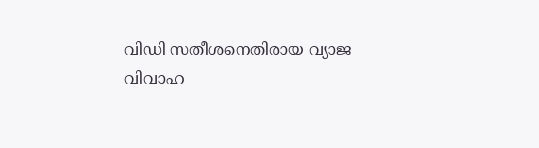വിഡി സതീശനെതിരായ വ്യാജ വിവാഹ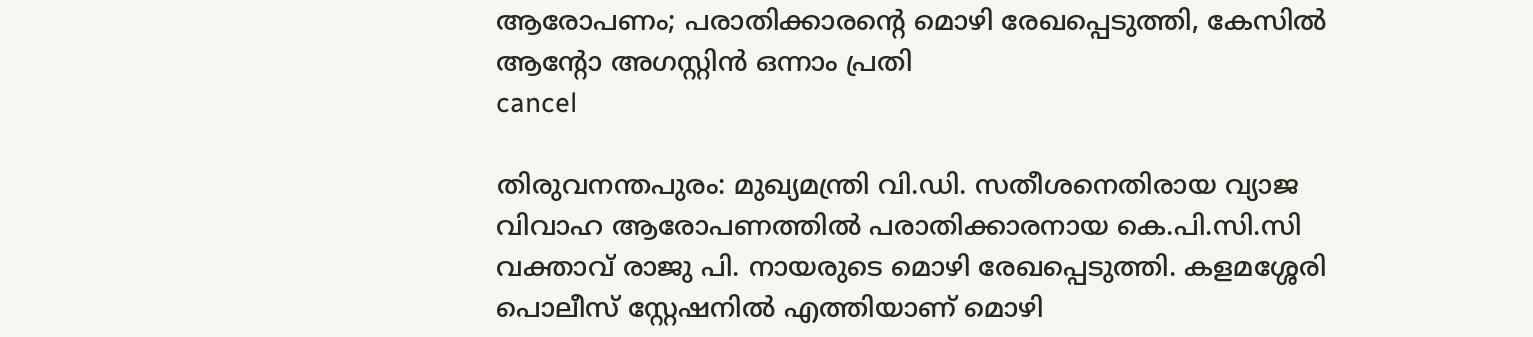ആരോപണം; പരാതിക്കാരന്‍റെ മൊഴി രേഖപ്പെടുത്തി, കേസിൽ ആന്‍റോ അഗസ്റ്റിൻ ഒന്നാം പ്രതി
cancel

തിരുവനന്തപുരം: മുഖ്യമന്ത്രി വി.ഡി. സതീശനെതിരായ വ്യാജ വിവാഹ ആരോപണത്തിൽ പരാതിക്കാരനായ കെ.പി.സി.സി വക്താവ് രാജു പി. നായരുടെ മൊഴി രേഖപ്പെടുത്തി. കളമശ്ശേരി പൊലീസ് സ്റ്റേഷനിൽ എത്തിയാണ് മൊഴി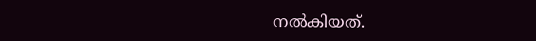നൽകിയത്.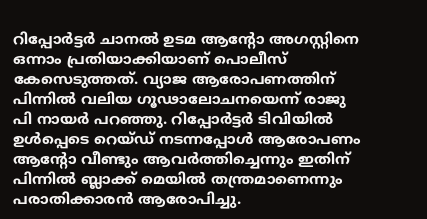റിപ്പോർട്ടർ ചാനൽ ഉടമ ആന്റോ അഗസ്റ്റിനെ ഒന്നാം പ്രതിയാക്കിയാണ് പൊലീസ് കേസെടുത്തത്. വ്യാജ ആരോപണത്തിന് പിന്നിൽ വലിയ ഗൂഢാലോചനയെന്ന് രാജു പി നായർ പറഞ്ഞു. റിപ്പോർട്ടർ ടിവിയിൽ ഉൾപ്പെടെ റെയ്ഡ് നടന്നപ്പോൾ ആരോപണം ആന്‍റോ വീണ്ടും ആവർത്തിച്ചെന്നും ഇതിന് പിന്നിൽ ബ്ലാക്ക് മെയിൽ തന്ത്രമാണെന്നും പരാതിക്കാരൻ ആരോപിച്ചു.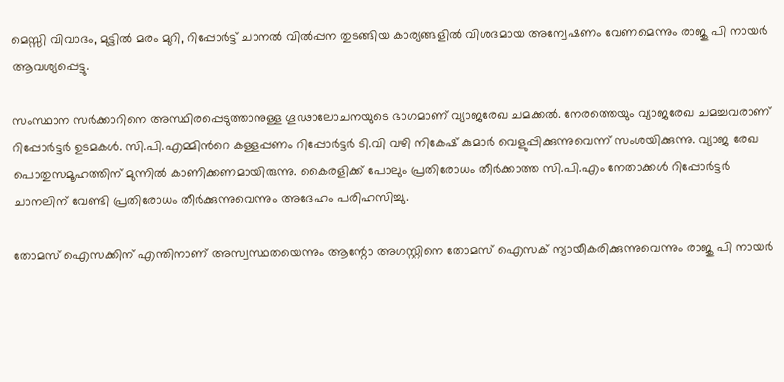മെസ്സി വിവാദം, മുട്ടിൽ മരം മുറി, റിപ്പോർട്ട് ചാനൽ വിൽപ്പന തുടങ്ങിയ കാര്യങ്ങളിൽ വിശദമായ അന്വേഷണം വേണമെന്നും രാജു പി നായർ ആവശ്യപ്പെട്ടു.

സംസ്ഥാന സർക്കാറിനെ അസ്ഥിരപ്പെടുത്താനുള്ള ഗൂഢാലോചനയുടെ ഭാഗമാണ് വ്യാജരേഖ ചമക്കൽ. നേരത്തെയും വ്യാജരേഖ ചമച്ചവരാണ് റിപ്പോർട്ടർ ഉടമകൾ. സി.പി.എമ്മിന്‍റെ കള്ളപ്പണം റിപ്പോർട്ടർ ടി.വി വഴി നികേഷ് കുമാർ വെളുപ്പിക്കുന്നുവെന്ന് സംശയിക്കുന്നു. വ്യാജ രേഖ പൊതുസമൂഹത്തിന് മുന്നിൽ കാണിക്കണമായിരുന്നു. കൈരളിക്ക് പോലും പ്രതിരോധം തീർക്കാത്ത സി.പി.എം നേതാക്കൾ റിപ്പോർട്ടർ ചാനലിന് വേണ്ടി പ്രതിരോധം തീർക്കുന്നുവെന്നും അദേഹം പരിഹസിച്ചു.

തോമസ് ഐസക്കിന് എന്തിനാണ് അസ്വസ്ഥതയെന്നും ആന്റോ അഗസ്റ്റിനെ തോമസ് ഐസക് ന്യായീകരിക്കുന്നുവെന്നും രാജു പി നായർ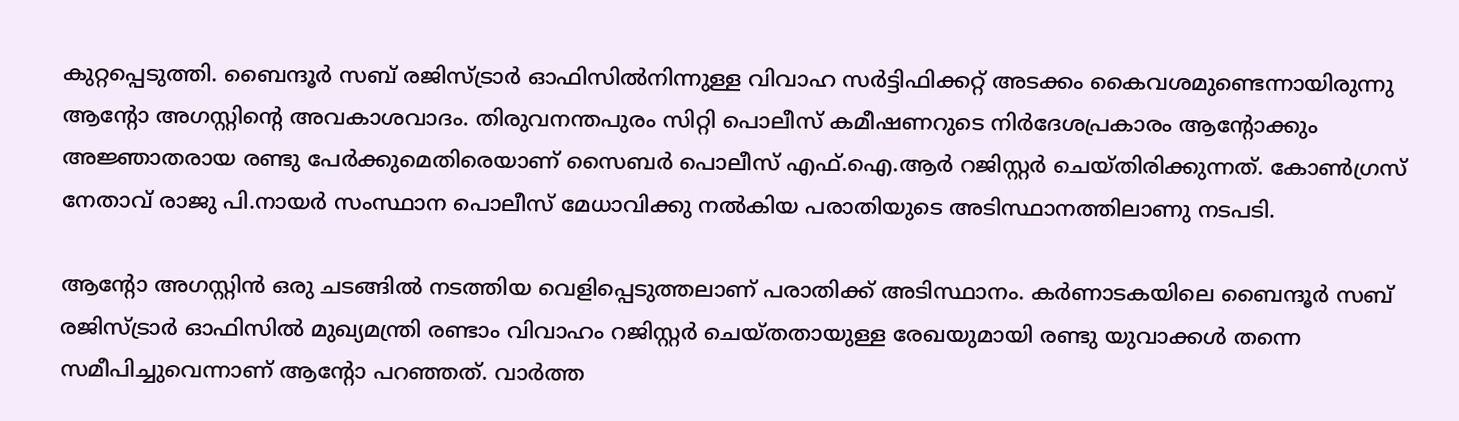കുറ്റപ്പെടുത്തി. ബൈന്ദൂർ സബ് രജിസ്ട്രാർ ഓഫിസിൽനിന്നുള്ള വിവാഹ സർട്ടിഫിക്കറ്റ് അടക്കം കൈവശമുണ്ടെന്നായിരുന്നു ആന്റോ അഗസ്റ്റിന്റെ അവകാശവാദം. തിരുവനന്തപുരം സിറ്റി പൊലീസ് കമീഷണറുടെ നിർദേശപ്രകാരം ആന്റോക്കും അജ്ഞാതരായ രണ്ടു പേർക്കുമെതിരെയാണ് സൈബർ പൊലീസ് എഫ്‌.ഐ.ആർ റജിസ്റ്റർ ചെയ്തിരിക്കുന്നത്. കോൺഗ്രസ് നേതാവ് രാജു പി.നായർ സംസ്ഥാന പൊലീസ് മേധാവിക്കു നൽകിയ പരാതിയുടെ അടിസ്ഥാനത്തിലാണു നടപടി.

ആന്റോ അഗസ്റ്റിൻ ഒരു ചടങ്ങിൽ നടത്തിയ വെളിപ്പെടുത്തലാണ് പരാതിക്ക് അടിസ്ഥാനം. കർണാടകയിലെ ബൈന്ദൂർ സബ് രജിസ്ട്രാർ ഓഫിസിൽ മുഖ്യമന്ത്രി രണ്ടാം വിവാഹം റജിസ്റ്റർ ചെയ്തതായുള്ള രേഖയുമായി രണ്ടു യുവാക്കൾ തന്നെ സമീപിച്ചുവെന്നാണ് ആന്റോ പറഞ്ഞത്. വാർത്ത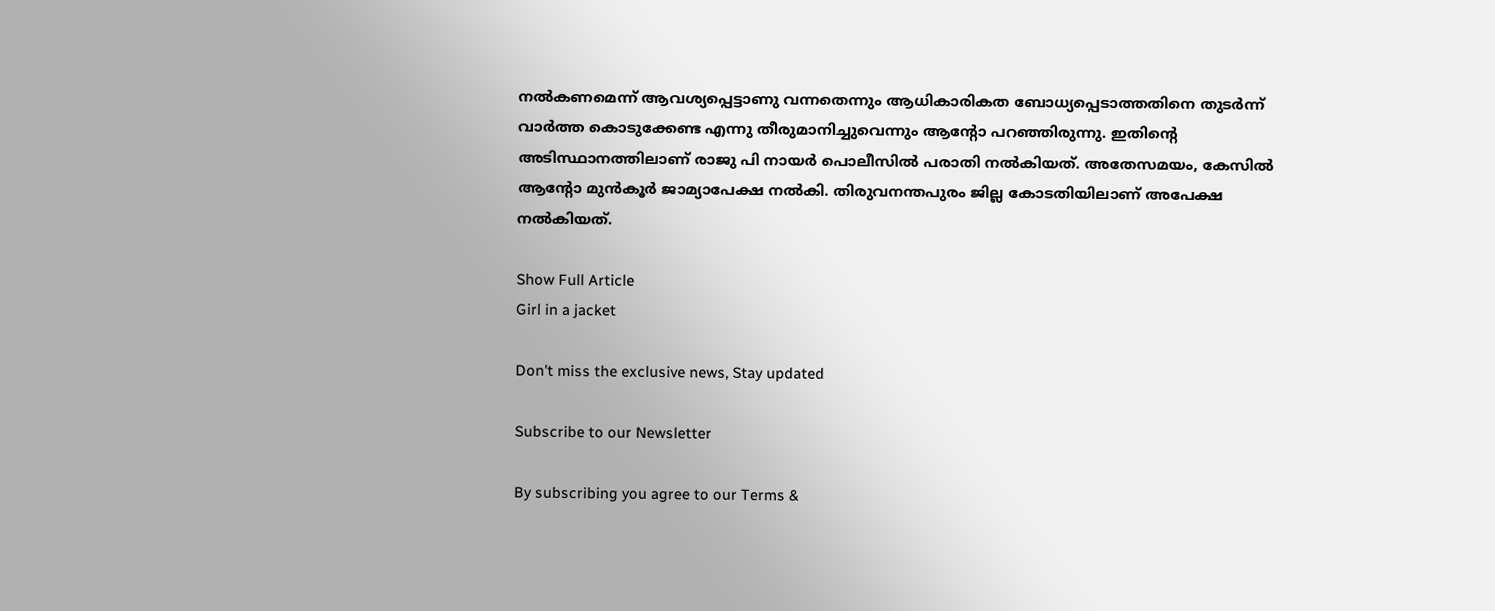നൽകണമെന്ന് ആവശ്യപ്പെട്ടാണു വന്നതെന്നും ആധികാരികത ബോധ്യപ്പെടാത്തതിനെ തുടർന്ന് വാർത്ത കൊടുക്കേണ്ട എന്നു തീരുമാനിച്ചുവെന്നും ആന്റോ പറഞ്ഞിരുന്നു. ഇതിന്റെ അടിസ്ഥാനത്തിലാണ് രാജു പി നായർ പൊലീസിൽ പരാതി നൽകിയത്. അതേസമയം, കേസിൽ ആന്‍റോ മുൻകൂർ ജാമ്യാപേക്ഷ നൽകി. തിരുവനന്തപുരം ജില്ല കോടതിയിലാണ് അപേക്ഷ നൽകിയത്.

Show Full Article
Girl in a jacket

Don't miss the exclusive news, Stay updated

Subscribe to our Newsletter

By subscribing you agree to our Terms &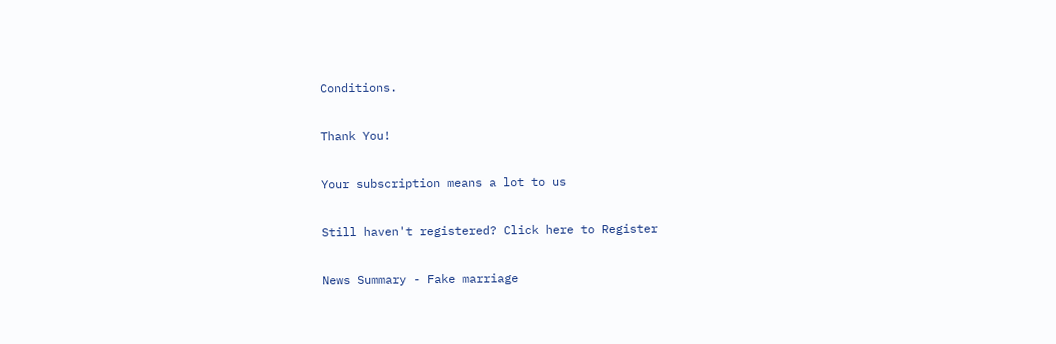Conditions.

Thank You!

Your subscription means a lot to us

Still haven't registered? Click here to Register

News Summary - Fake marriage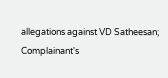allegations against VD Satheesan; Complainant's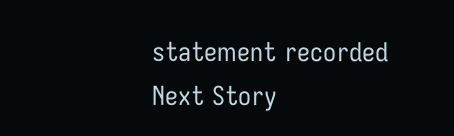statement recorded
Next Story